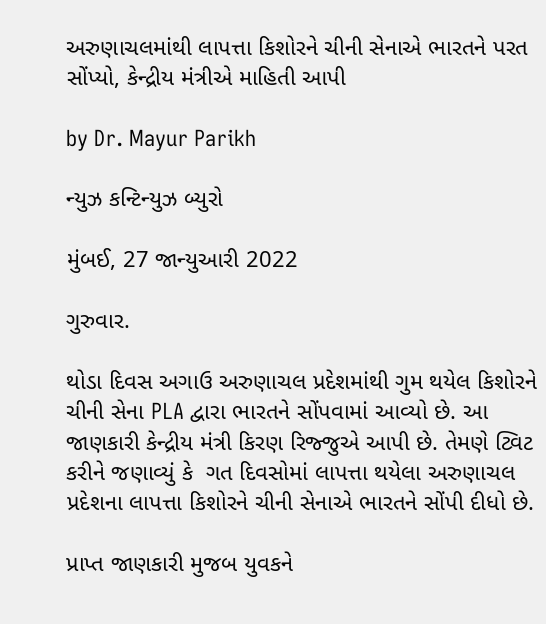અરુણાચલમાંથી લાપત્તા કિશોરને ચીની સેનાએ ભારતને પરત સોંપ્યો, કેન્દ્રીય મંત્રીએ માહિતી આપી

by Dr. Mayur Parikh

ન્યુઝ કન્ટિન્યુઝ બ્યુરો

મુંબઈ, 27 જાન્યુઆરી 2022

ગુરુવાર.

થોડા દિવસ અગાઉ અરુણાચલ પ્રદેશમાંથી ગુમ થયેલ કિશોરને ચીની સેના PLA દ્વારા ભારતને સોંપવામાં આવ્યો છે. આ જાણકારી કેન્દ્રીય મંત્રી કિરણ રિજ્જુએ આપી છે. તેમણે ટ્વિટ કરીને જણાવ્યું કે  ગત દિવસોમાં લાપત્તા થયેલા અરુણાચલ પ્રદેશના લાપત્તા કિશોરને ચીની સેનાએ ભારતને સોંપી દીધો છે.

પ્રાપ્ત જાણકારી મુજબ યુવકને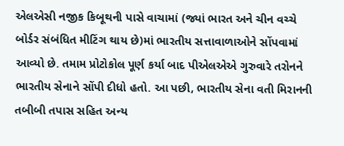એલએસી નજીક કિબૂથની પાસે વાચામાં (જ્યાં ભારત અને ચીન વચ્ચે બોર્ડર સંબંધિત મીટિંગ થાય છે)માં ભારતીય સત્તાવાળાઓને સોંપવામાં આવ્યો છે. તમામ પ્રોટોકોલ પૂર્ણ કર્યા બાદ પીએલએએ ગુરુવારે તરોનને ભારતીય સેનાને સોંપી દીધો હતો. આ પછી, ભારતીય સેના વતી મિરાનની તબીબી તપાસ સહિત અન્ય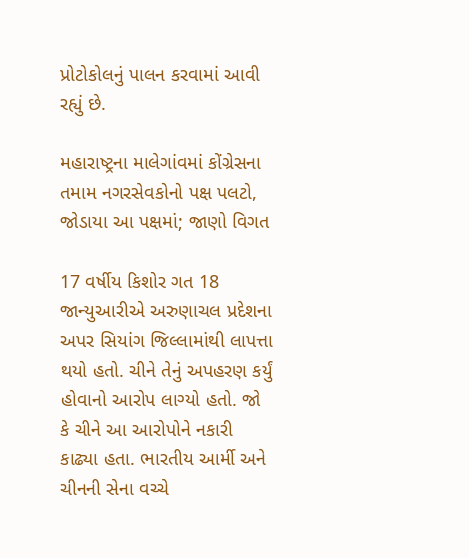પ્રોટોકોલનું પાલન કરવામાં આવી રહ્યું છે.

મહારાષ્ટ્રના માલેગાંવમાં કોંગ્રેસના તમામ નગરસેવકોનો પક્ષ પલટો, જોડાયા આ પક્ષમાં; જાણો વિગત

17 વર્ષીય કિશોર ગત 18 જાન્યુઆરીએ અરુણાચલ પ્રદેશના અપર સિયાંગ જિલ્લામાંથી લાપત્તા થયો હતો. ચીને તેનું અપહરણ કર્યું હોવાનો આરોપ લાગ્યો હતો. જો કે ચીને આ આરોપોને નકારી કાઢ્યા હતા. ભારતીય આર્મી અને ચીનની સેના વચ્ચે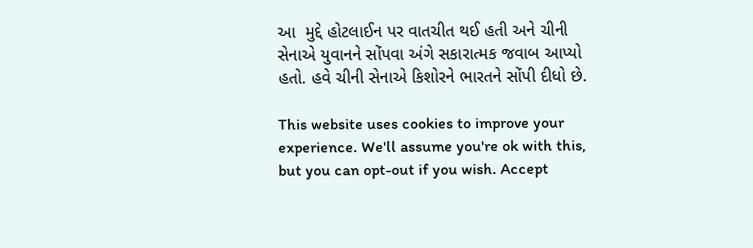આ  મુદ્દે હોટલાઈન પર વાતચીત થઈ હતી અને ચીની સેનાએ યુવાનને સોંપવા અંગે સકારાત્મક જવાબ આપ્યો હતો. હવે ચીની સેનાએ કિશોરને ભારતને સોંપી દીધો છે.

This website uses cookies to improve your experience. We'll assume you're ok with this, but you can opt-out if you wish. Accept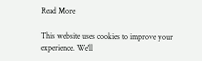Read More

This website uses cookies to improve your experience. We'll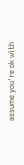assume you're ok with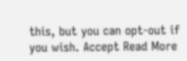this, but you can opt-out if you wish. Accept Read More